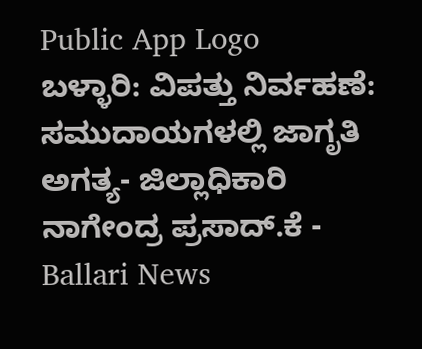Public App Logo
ಬಳ್ಳಾರಿ: ವಿಪತ್ತು ನಿರ್ವಹಣೆ: ಸಮುದಾಯಗಳಲ್ಲಿ ಜಾಗೃತಿ ಅಗತ್ಯ- ಜಿಲ್ಲಾಧಿಕಾರಿ ನಾಗೇಂದ್ರ ಪ್ರಸಾದ್.ಕೆ - Ballari News